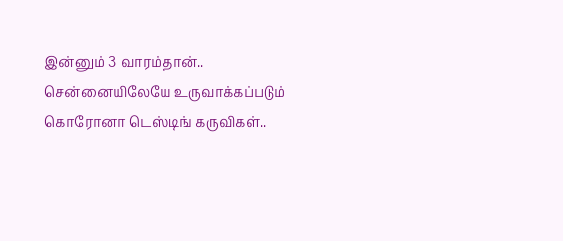இன்னும் 3 வாரம்தான்.. சென்னையிலேயே உருவாக்கப்படும் கொரோனா டெஸ்டிங் கருவிகள்..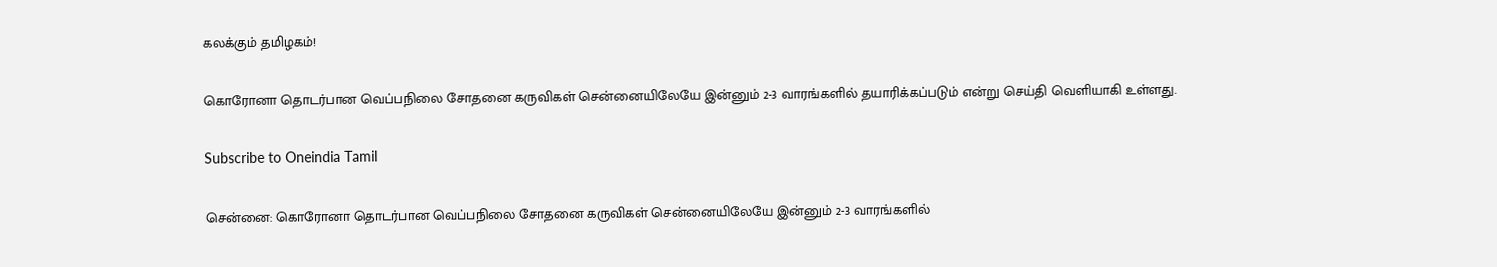கலக்கும் தமிழகம்!

கொரோனா தொடர்பான வெப்பநிலை சோதனை கருவிகள் சென்னையிலேயே இன்னும் 2-3 வாரங்களில் தயாரிக்கப்படும் என்று செய்தி வெளியாகி உள்ளது.

Subscribe to Oneindia Tamil

சென்னை: கொரோனா தொடர்பான வெப்பநிலை சோதனை கருவிகள் சென்னையிலேயே இன்னும் 2-3 வாரங்களில்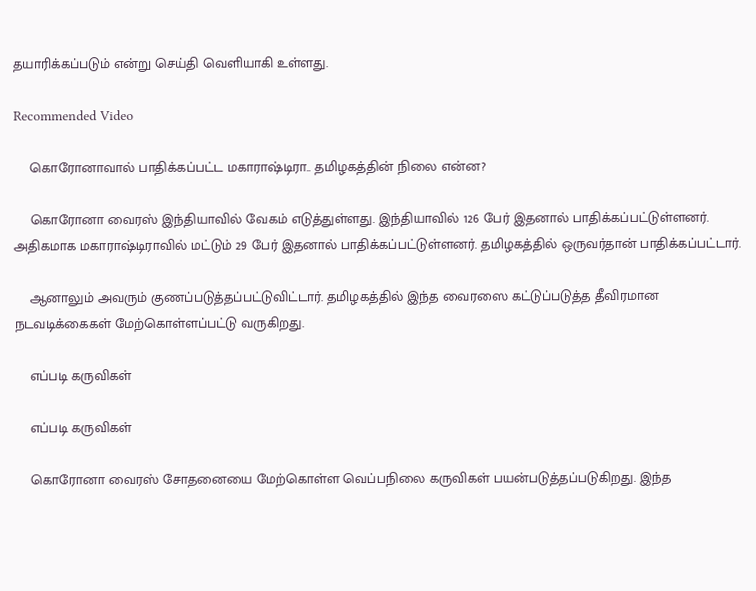தயாரிக்கப்படும் என்று செய்தி வெளியாகி உள்ளது.

Recommended Video

    கொரோனாவால் பாதிக்கப்பட்ட மகாராஷ்டிரா.. தமிழகத்தின் நிலை என்ன?

    கொரோனா வைரஸ் இந்தியாவில் வேகம் எடுத்துள்ளது. இந்தியாவில் 126 பேர் இதனால் பாதிக்கப்பட்டுள்ளனர். அதிகமாக மகாராஷ்டிராவில் மட்டும் 29 பேர் இதனால் பாதிக்கப்பட்டுள்ளனர். தமிழகத்தில் ஒருவர்தான் பாதிக்கப்பட்டார்.

    ஆனாலும் அவரும் குணப்படுத்தப்பட்டுவிட்டார். தமிழகத்தில் இந்த வைரஸை கட்டுப்படுத்த தீவிரமான நடவடிக்கைகள் மேற்கொள்ளப்பட்டு வருகிறது.

    எப்படி கருவிகள்

    எப்படி கருவிகள்

    கொரோனா வைரஸ் சோதனையை மேற்கொள்ள வெப்பநிலை கருவிகள் பயன்படுத்தப்படுகிறது. இந்த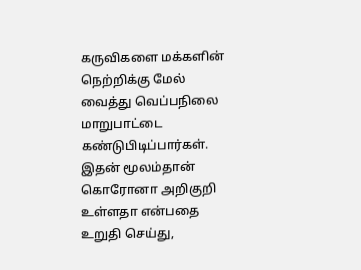கருவிகளை மக்களின் நெற்றிக்கு மேல் வைத்து வெப்பநிலை மாறுபாட்டை கண்டுபிடிப்பார்கள். இதன் மூலம்தான் கொரோனா அறிகுறி உள்ளதா என்பதை உறுதி செய்து,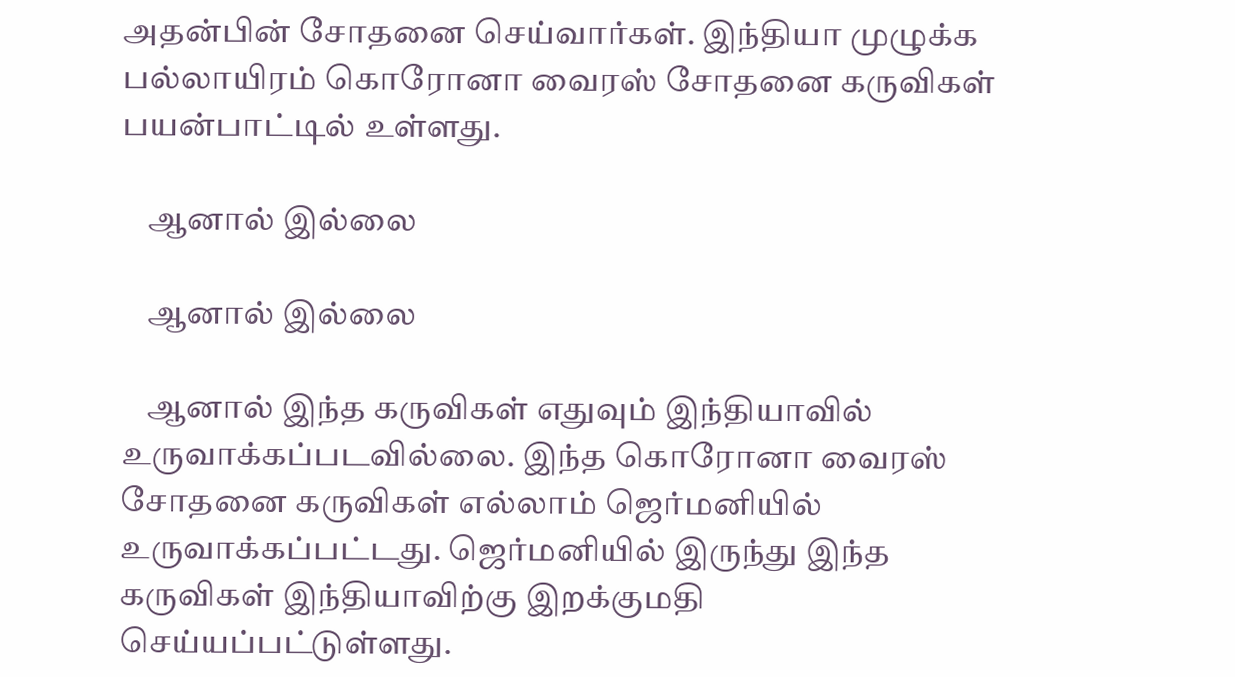அதன்பின் சோதனை செய்வார்கள். இந்தியா முழுக்க பல்லாயிரம் கொரோனா வைரஸ் சோதனை கருவிகள் பயன்பாட்டில் உள்ளது.

    ஆனால் இல்லை

    ஆனால் இல்லை

    ஆனால் இந்த கருவிகள் எதுவும் இந்தியாவில் உருவாக்கப்படவில்லை. இந்த கொரோனா வைரஸ் சோதனை கருவிகள் எல்லாம் ஜெர்மனியில் உருவாக்கப்பட்டது. ஜெர்மனியில் இருந்து இந்த கருவிகள் இந்தியாவிற்கு இறக்குமதி செய்யப்பட்டுள்ளது.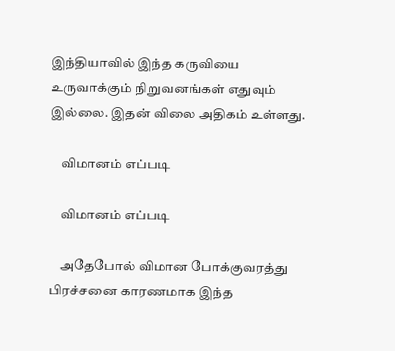இந்தியாவில் இந்த கருவியை உருவாக்கும் நிறுவனங்கள் எதுவும் இல்லை. இதன் விலை அதிகம் உள்ளது.

    விமானம் எப்படி

    விமானம் எப்படி

    அதேபோல் விமான போக்குவரத்து பிரச்சனை காரணமாக இந்த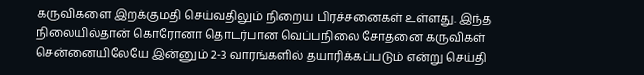கருவிகளை இறக்குமதி செய்வதிலும் நிறைய பிரச்சனைகள் உள்ளது. இந்த நிலையில்தான் கொரோனா தொடர்பான வெப்பநிலை சோதனை கருவிகள் சென்னையிலேயே இன்னும் 2-3 வாரங்களில் தயாரிக்கப்படும் என்று செய்தி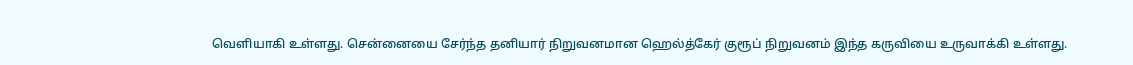வெளியாகி உள்ளது. சென்னையை சேர்ந்த தனியார் நிறுவனமான ஹெல்த்கேர் குரூப் நிறுவனம் இந்த கருவியை உருவாக்கி உள்ளது.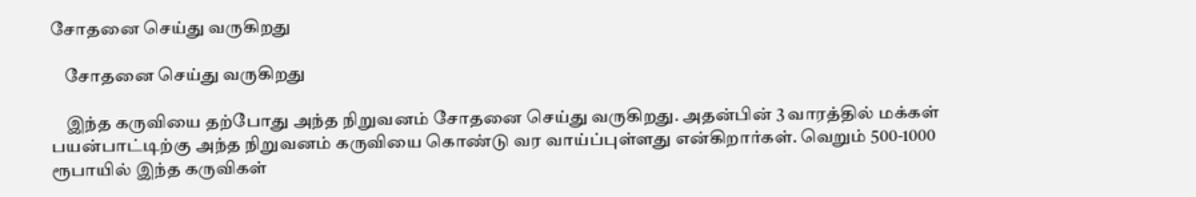சோதனை செய்து வருகிறது

    சோதனை செய்து வருகிறது

    இந்த கருவியை தற்போது அந்த நிறுவனம் சோதனை செய்து வருகிறது. அதன்பின் 3 வாரத்தில் மக்கள் பயன்பாட்டிற்கு அந்த நிறுவனம் கருவியை கொண்டு வர வாய்ப்புள்ளது என்கிறார்கள். வெறும் 500-1000 ரூபாயில் இந்த கருவிகள்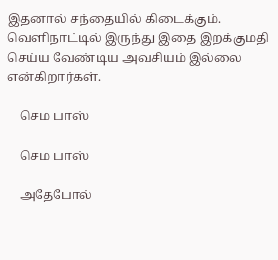இதனால் சந்தையில் கிடைக்கும். வெளிநாட்டில் இருந்து இதை இறக்குமதி செய்ய வேண்டிய அவசியம் இல்லை என்கிறார்கள்.

    செம பாஸ்

    செம பாஸ்

    அதேபோல்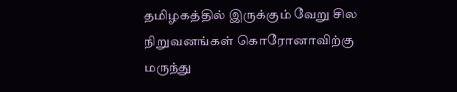தமிழகத்தில் இருக்கும் வேறு சில நிறுவனங்கள் கொரோனாவிற்கு மருந்து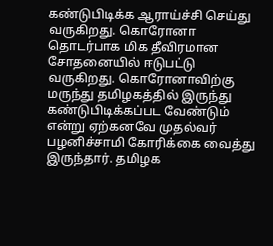கண்டுபிடிக்க ஆராய்ச்சி செய்து வருகிறது. கொரோனா தொடர்பாக மிக தீவிரமான சோதனையில் ஈடுபட்டு வருகிறது. கொரோனாவிற்கு மருந்து தமிழகத்தில் இருந்து கண்டுபிடிக்கப்பட வேண்டும் என்று ஏற்கனவே முதல்வர் பழனிச்சாமி கோரிக்கை வைத்து இருந்தார். தமிழக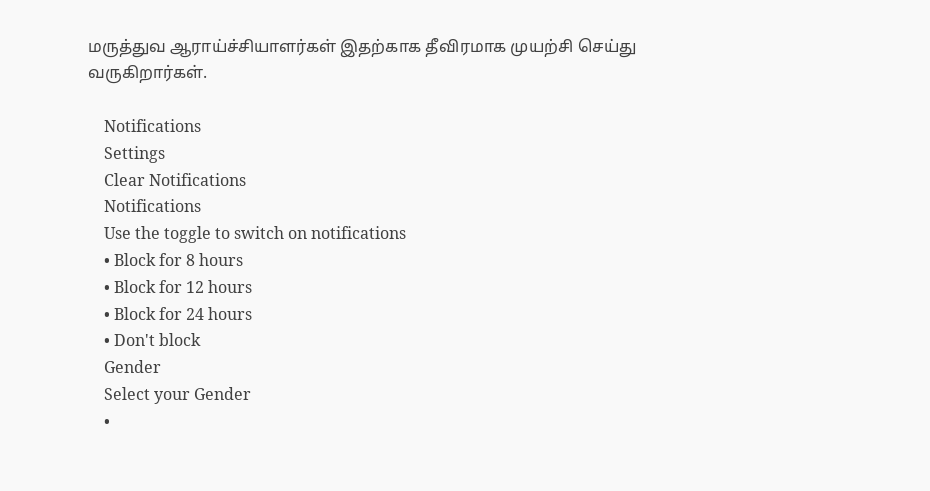மருத்துவ ஆராய்ச்சியாளர்கள் இதற்காக தீவிரமாக முயற்சி செய்து வருகிறார்கள்.

    Notifications
    Settings
    Clear Notifications
    Notifications
    Use the toggle to switch on notifications
    • Block for 8 hours
    • Block for 12 hours
    • Block for 24 hours
    • Don't block
    Gender
    Select your Gender
    •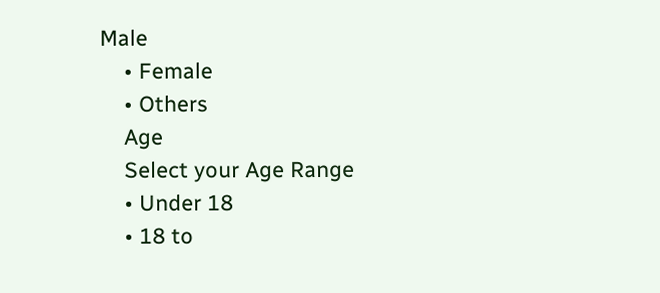Male
    • Female
    • Others
    Age
    Select your Age Range
    • Under 18
    • 18 to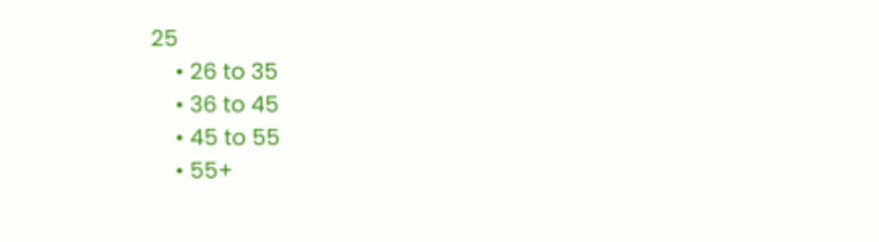25
    • 26 to 35
    • 36 to 45
    • 45 to 55
    • 55+